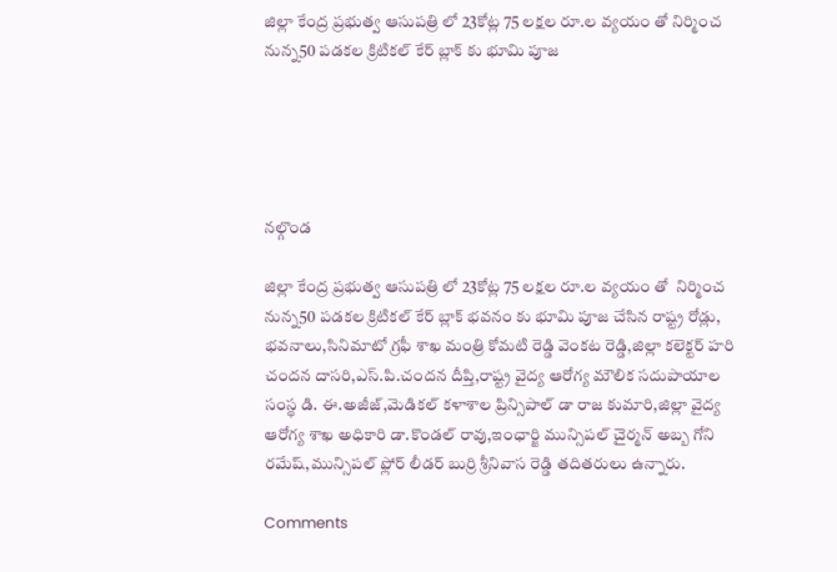జిల్లా కేంద్ర ప్రభుత్వ ఆసుపత్రి లో 23కోట్ల 75 లక్షల రూ.ల వ్యయం తో నిర్మించ నున్న50 పడకల క్రిటికల్ కేర్ బ్లాక్ కు భూమి పూజ





నల్గొండ

జిల్లా కేంద్ర ప్రభుత్వ ఆసుపత్రి లో 23కోట్ల 75 లక్షల రూ.ల వ్యయం తో  నిర్మించ నున్న50 పడకల క్రిటికల్ కేర్ బ్లాక్ భవనం కు భూమి పూజ చేసిన రాష్ట్ర రోడ్లు, భవనాలు,సినిమాటో గ్రఫీ శాఖ మంత్రి కోమటి రెడ్డి వెంకట రెడ్డి,జిల్లా కలెక్టర్ హరి చందన దాసరి,ఎస్.పి.చందన దీప్తి,రాష్ట్ర వైద్య ఆరోగ్య మౌలిక సదుపాయాల సంస్థ డి. ఈ.అజీజ్,మెడికల్ కళాశాల ప్రిన్సిపాల్ డా రాజ కుమారి,జిల్లా వైద్య ఆరోగ్య శాఖ అధికారి డా.కొండల్ రావు,ఇంఛార్జి మున్సిపల్ చైర్మన్ అబ్బ గోని రమేష్,మున్సిపల్ ఫ్లోర్ లీడర్ బుర్రి శ్రీనివాస రెడ్డి తదితరులు ఉన్నారు.

Comments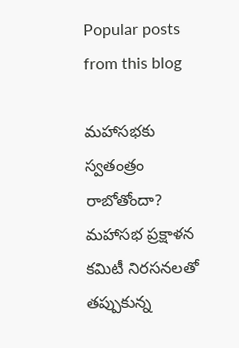Popular posts from this blog

మహాసభకు స్వతంత్రం రాబోతోందా? మహాసభ ప్రక్షాళన కమిటీ నిరసనలతో తప్పుకున్న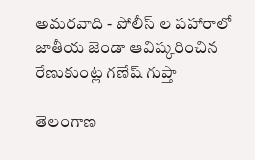అమరవాది - పోలీస్ ల పహారాలో జాతీయ జెండా ఆవిష్కరించిన రేణుకుంట్ల గణేష్ గుప్తా

తెలంగాణ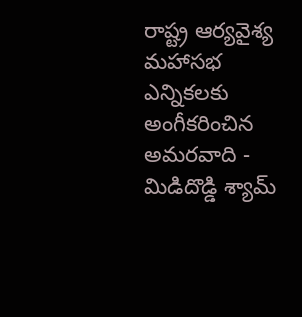రాష్ట్ర ఆర్యవైశ్య మహాసభ ఎన్నికలకు అంగీకరించిన అమరవాది - మిడిదొడ్డి శ్యామ్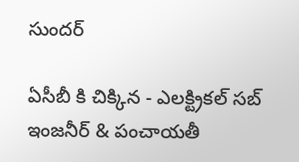సుందర్

ఏసీబీ కి చిక్కిన - ఎలక్ట్రికల్ సబ్ ఇంజనీర్ & పంచాయతీ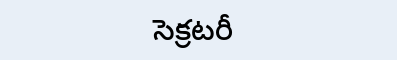సెక్రటరీ